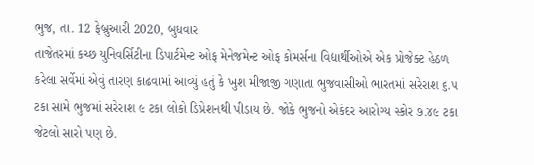ભુજ, તા. 12 ફેબ્રુઆરી 2020, બુધવાર
તાજેતરમાં કચ્છ યુનિવર્સિટીના ડિપાર્ટમેન્ટ ઓફ મેનેજમેન્ટ ઓફ કોમર્સના વિદ્યાર્થીઓએ એક પ્રોજેક્ટ હેઠળ કરેલા સર્વેમાં એવું તારણ કાઢવામાં આવ્યું હતું કે ખુશ મીજાજી ગણાતા ભુજવાસીઓ ભારતમાં સરેરાશ ૬.૫ ટકા સામે ભુજમાં સરેરાશ ૯ ટકા લોકો ડિપ્રેશનથી પીડાય છે. જોકે ભુજનો એકંદર આરોગ્ય સ્કોર ૭.૪૯ ટકા જેટલો સારો પણ છે.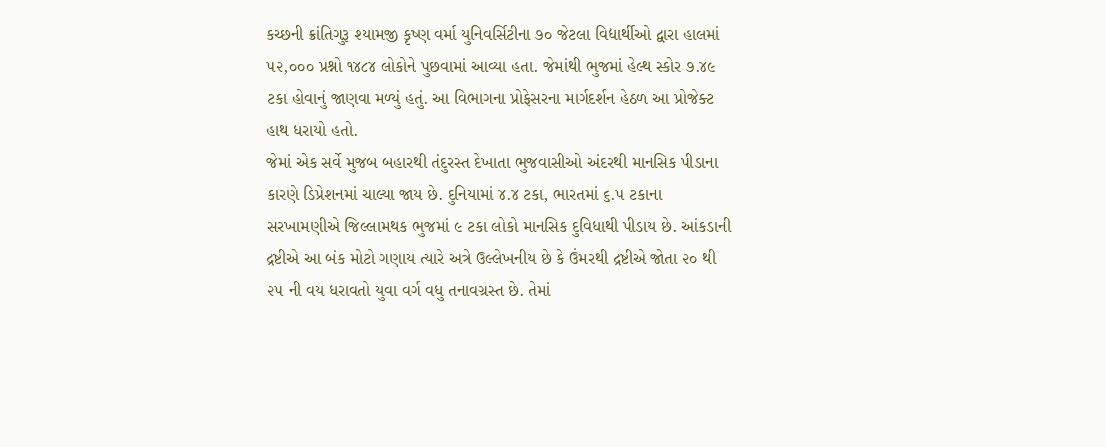કચ્છની ક્રાંતિગુરૂ શ્યામજી કૃષ્ણ વર્મા યુનિવર્સિટીના ૭૦ જેટલા વિદ્યાર્થીઓ દ્વારા હાલમાં ૫૨,૦૦૦ પ્રશ્નો ૧૪૮૪ લોકોને પુછવામાં આવ્યા હતા. જેમાંથી ભુજમાં હેલ્થ સ્કોર ૭.૪૯ ટકા હોવાનું જાણવા મળ્યું હતું. આ વિભાગના પ્રોફેસરના માર્ગદર્શન હેઠળ આ પ્રોજેક્ટ હાથ ધરાયો હતો.
જેમાં એક સર્વે મુજબ બહારથી તંદુરસ્ત દેખાતા ભુજવાસીઓ અંદરથી માનસિક પીડાના કારણે ડિપ્રેશનમાં ચાલ્યા જાય છે. દુનિયામાં ૪.૪ ટકા, ભારતમાં ૬.૫ ટકાના સરખામણીએ જિલ્લામથક ભુજમાં ૯ ટકા લોકો માનસિક દુવિધાથી પીડાય છે. આંકડાની દ્રષ્ટીએ આ બંક મોટો ગણાય ત્યારે અત્રે ઉલ્લેખનીય છે કે ઉંમરથી દ્રષ્ટીએ જોતા ૨૦ થી ૨૫ ની વય ધરાવતો યુવા વર્ગ વધુ તનાવગ્રસ્ત છે. તેમાં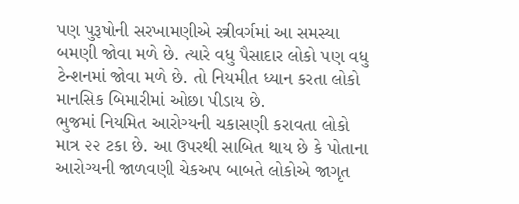પણ પુરૂષોની સરખામણીએ સ્ત્રીવર્ગમાં આ સમસ્યા બમણી જોવા મળે છે. ત્યારે વધુ પૈસાદાર લોકો પણ વધુ ટેન્શનમાં જોવા મળે છે. તો નિયમીત ધ્યાન કરતા લોકો માનસિક બિમારીમાં ઓછા પીડાય છે.
ભુજમાં નિયમિત આરોગ્યની ચકાસણી કરાવતા લોકો માત્ર ૨૨ ટકા છે. આ ઉપરથી સાબિત થાય છે કે પોતાના આરોગ્યની જાળવણી ચેકઅપ બાબતે લોકોએ જાગૃત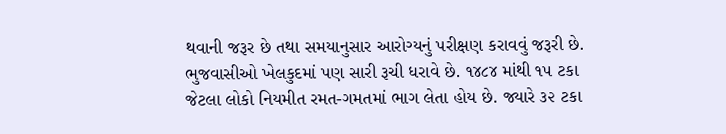થવાની જરૂર છે તથા સમયાનુસાર આરોગ્યનું પરીક્ષણ કરાવવું જરૂરી છે. ભુજવાસીઓ ખેલકુદમાં પણ સારી રૂચી ધરાવે છે. ૧૪૮૪ માંથી ૧૫ ટકા જેટલા લોકો નિયમીત રમત-ગમતમાં ભાગ લેતા હોય છે. જ્યારે ૩૨ ટકા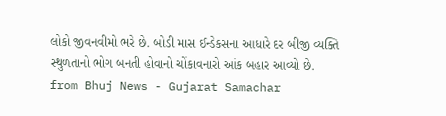લોકો જીવનવીમો ભરે છે. બોડી માસ ઈન્ડેકસના આધારે દર બીજી વ્યક્તિ સ્થુળતાનો ભોગ બનતી હોવાનો ચોંકાવનારો આંક બહાર આવ્યો છે.
from Bhuj News - Gujarat Samachar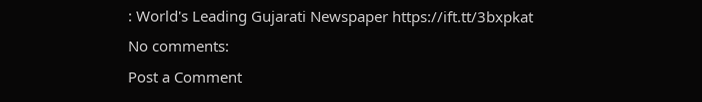: World's Leading Gujarati Newspaper https://ift.tt/3bxpkat
No comments:
Post a Comment